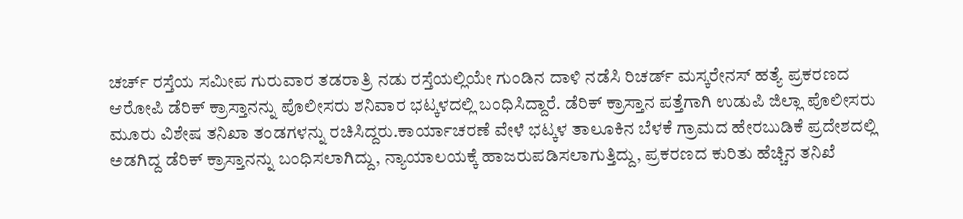ಚರ್ಚ್‌ ರಸ್ತೆಯ ಸಮೀಪ ಗುರುವಾರ ತಡರಾತ್ರಿ ನಡು ರಸ್ತೆಯಲ್ಲಿಯೇ ಗುಂಡಿನ ದಾಳಿ ನಡೆಸಿ ರಿಚರ್ಡ್‌ ಮಸ್ಕರೇನಸ್‌ ಹತ್ಯೆ ಪ್ರಕರಣದ ಆರೋಪಿ ಡೆರಿಕ್‌ ಕ್ರಾಸ್ತಾನನ್ನು ಪೊಲೀಸರು ಶನಿವಾರ ಭಟ್ಕಳದಲ್ಲಿ ಬಂಧಿಸಿದ್ದಾರೆ. ಡೆರಿಕ್ ಕ್ರಾಸ್ತಾನ ಪತ್ತೆಗಾಗಿ ಉಡುಪಿ ಜಿಲ್ಲಾ ಪೊಲೀಸರು ಮೂರು ವಿಶೇಷ ತನಿಖಾ ತಂಡಗಳನ್ನು ರಚಿಸಿದ್ದರು.ಕಾರ್ಯಾಚರಣೆ ವೇಳೆ ಭಟ್ಕಳ ತಾಲೂಕಿನ ಬೆಳಕೆ ಗ್ರಾಮದ ಹೇರಬುಡಿಕೆ ಪ್ರದೇಶದಲ್ಲಿ ಅಡಗಿದ್ದ ಡೆರಿಕ್ ಕ್ರಾಸ್ತಾನನ್ನು ಬಂಧಿಸಲಾಗಿದ್ದು, ನ್ಯಾಯಾಲಯಕ್ಕೆ ಹಾಜರುಪಡಿಸಲಾಗುತ್ತಿದ್ದು, ಪ್ರಕರಣದ ಕುರಿತು ಹೆಚ್ಚಿನ ತನಿಖೆ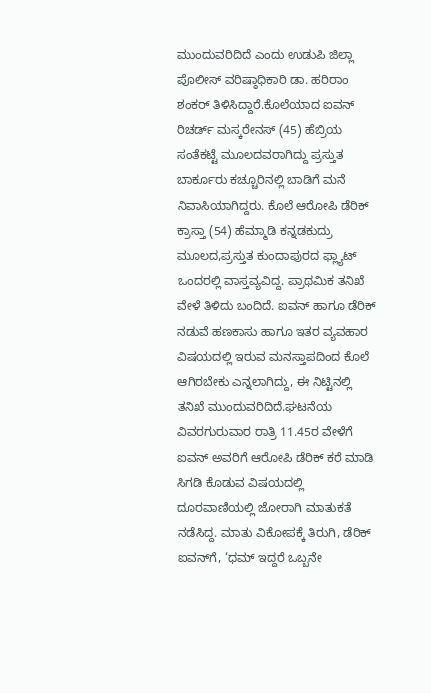ಮುಂದುವರಿದಿದೆ ಎಂದು ಉಡುಪಿ ಜಿಲ್ಲಾ ಪೊಲೀಸ್ ವರಿಷ್ಠಾಧಿಕಾರಿ ಡಾ. ಹರಿರಾಂ ಶಂಕರ್ ತಿಳಿಸಿದ್ದಾರೆ.ಕೊಲೆಯಾದ ಐವನ್‌ ರಿಚರ್ಡ್‌ ಮಸ್ಕರೇನಸ್‌ (45) ಹೆಬ್ರಿಯ ಸಂತೆಕಟ್ಟೆ ಮೂಲದವರಾಗಿದ್ದು ಪ್ರಸ್ತುತ ಬಾರ್ಕೂರು ಕಚ್ಚೂರಿನಲ್ಲಿ ಬಾಡಿಗೆ ಮನೆ ನಿವಾಸಿಯಾಗಿದ್ದರು. ಕೊಲೆ ಆರೋಪಿ ಡೆರಿಕ್‌ ಕ್ರಾಸ್ತಾ (54) ಹೆಮ್ಮಾಡಿ ಕನ್ನಡಕುದ್ರು ಮೂಲದ,ಪ್ರಸ್ತುತ ಕುಂದಾಪುರದ ಫ್ಲ್ಯಾಟ್‌ ಒಂದರಲ್ಲಿ ವಾಸ್ತವ್ಯವಿದ್ದ. ಪ್ರಾಥಮಿಕ ತನಿಖೆ ವೇಳೆ ತಿಳಿದು ಬಂದಿದೆ. ಐವನ್‌ ಹಾಗೂ ಡೆರಿಕ್‌ ನಡುವೆ ಹಣಕಾಸು ಹಾಗೂ ಇತರ ವ್ಯವಹಾರ ವಿಷಯದಲ್ಲಿ ಇರುವ ಮನಸ್ತಾಪದಿಂದ ಕೊಲೆ ಆಗಿರಬೇಕು ಎನ್ನಲಾಗಿದ್ದು, ಈ ನಿಟ್ಟಿನಲ್ಲಿ ತನಿಖೆ ಮುಂದುವರಿದಿದೆ.ಘಟನೆಯ ವಿವರಗುರುವಾರ ರಾತ್ರಿ 11.45ರ ವೇಳೆಗೆ ಐವನ್‌ ಅವರಿಗೆ ಆರೋಪಿ ಡೆರಿಕ್‌ ಕರೆ ಮಾಡಿ ಸಿಗಡಿ ಕೊಡುವ ವಿಷಯದಲ್ಲಿ ದೂರವಾಣಿಯಲ್ಲಿ ಜೋರಾಗಿ ಮಾತುಕತೆ ನಡೆಸಿದ್ದ. ಮಾತು ವಿಕೋಪಕ್ಕೆ ತಿರುಗಿ, ಡೆರಿಕ್‌ ಐವನ್‌ಗೆ, ‘ಧಮ್‌ ಇದ್ದರೆ ಒಬ್ಬನೇ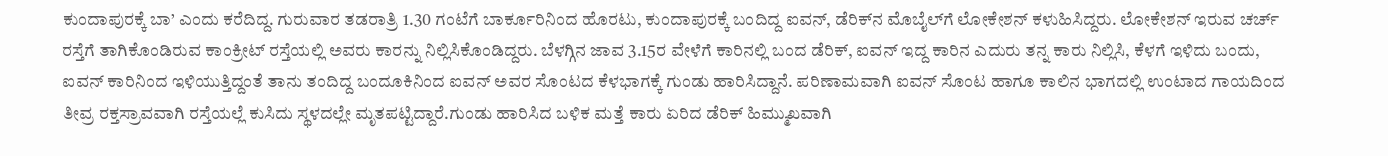ಕುಂದಾಪುರಕ್ಕೆ ಬಾ’ ಎಂದು ಕರೆದಿದ್ದ. ಗುರುವಾರ ತಡರಾತ್ರಿ 1.30 ಗಂಟೆಗೆ ಬಾರ್ಕೂರಿನಿಂದ ಹೊರಟು, ಕುಂದಾಪುರಕ್ಕೆ ಬಂದಿದ್ದ ಐವನ್‌, ಡೆರಿಕ್‌ನ ಮೊಬೈಲ್‌ಗೆ ಲೋಕೇಶನ್‌ ಕಳುಹಿಸಿದ್ದರು. ಲೋಕೇಶನ್‌ ಇರುವ ಚರ್ಚ್‌ ರಸ್ತೆಗೆ ತಾಗಿಕೊಂಡಿರುವ ಕಾಂಕ್ರೀಟ್‌ ರಸ್ತೆಯಲ್ಲಿ ಅವರು ಕಾರನ್ನು ನಿಲ್ಲಿಸಿಕೊಂಡಿದ್ದರು. ಬೆಳಗ್ಗಿನ ಜಾವ 3.15ರ ವೇಳೆಗೆ ಕಾರಿನಲ್ಲಿ ಬಂದ ಡೆರಿಕ್‌, ಐವನ್‌ ಇದ್ದ ಕಾರಿನ ಎದುರು ತನ್ನ ಕಾರು ನಿಲ್ಲಿಸಿ, ಕೆಳಗೆ ಇಳಿದು ಬಂದು, ಐವನ್‌ ಕಾರಿನಿಂದ ಇಳಿಯುತ್ತಿದ್ದಂತೆ ತಾನು ತಂದಿದ್ದ ಬಂದೂಕಿನಿಂದ ಐವನ್‌ ಅವರ ಸೊಂಟದ ಕೆಳಭಾಗಕ್ಕೆ ಗುಂಡು ಹಾರಿಸಿದ್ದಾನೆ. ಪರಿಣಾಮವಾಗಿ ಐವನ್‌ ಸೊಂಟ ಹಾಗೂ ಕಾಲಿನ ಭಾಗದಲ್ಲಿ ಉಂಟಾದ ಗಾಯದಿಂದ ತೀವ್ರ ರಕ್ತಸ್ರಾವವಾಗಿ ರಸ್ತೆಯಲ್ಲೆ ಕುಸಿದು ಸ್ಥಳದಲ್ಲೇ ಮೃತಪಟ್ಟಿದ್ದಾರೆ.ಗುಂಡು ಹಾರಿಸಿದ ಬಳಿಕ ಮತ್ತೆ ಕಾರು ಏರಿದ ಡೆರಿಕ್‌ ಹಿಮ್ಮುಖವಾಗಿ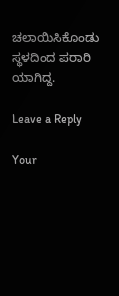ಚಲಾಯಿಸಿಕೊಂಡು ಸ್ಥಳದಿಂದ ಪರಾರಿ ಯಾಗಿದ್ದ.

Leave a Reply

Your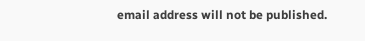email address will not be published.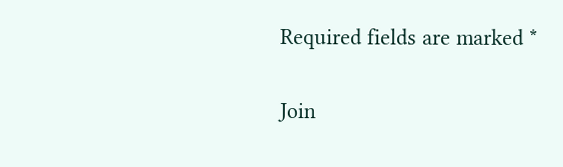Required fields are marked *

Join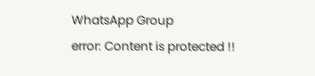WhatsApp Group
error: Content is protected !!